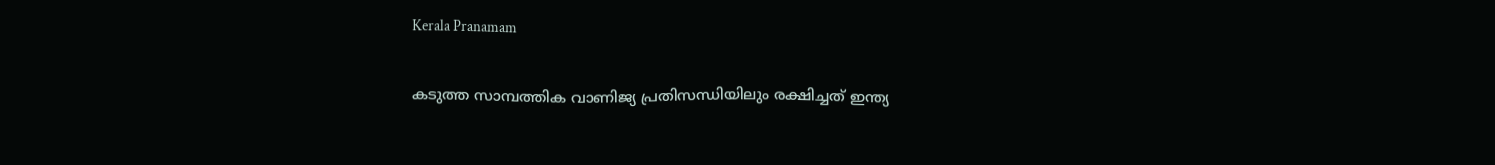Kerala Pranamam

കടുത്ത സാമ്പത്തിക വാണിജ്യ പ്രതിസന്ധിയിലും രക്ഷിച്ചത് ഇന്ത്യ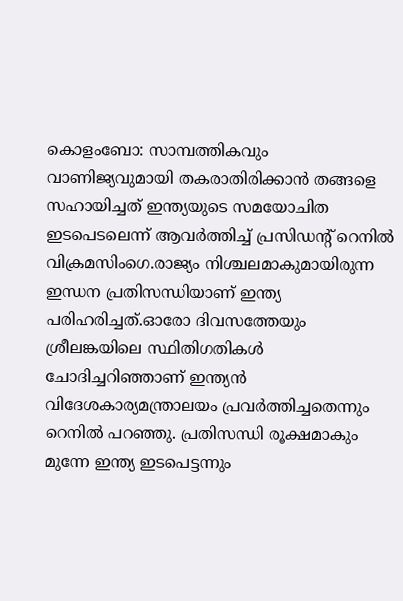കൊളംബോ: സാമ്പത്തികവും വാണിജ്യവുമായി തകരാതിരിക്കാന്‍ തങ്ങളെ സഹായിച്ചത് ഇന്ത്യയുടെ സമയോചിത ഇടപെടലെന്ന് ആവര്‍ത്തിച്ച് പ്രസിഡന്റ് റെനില്‍ വിക്രമസിംഗെ.രാജ്യം നിശ്ചലമാകുമായിരുന്ന ഇന്ധന പ്രതിസന്ധിയാണ് ഇന്ത്യ പരിഹരിച്ചത്.ഓരോ ദിവസത്തേയും ശ്രീലങ്കയിലെ സ്ഥിതിഗതികള്‍ ചോദിച്ചറിഞ്ഞാണ് ഇന്ത്യന്‍ വിദേശകാര്യമന്ത്രാലയം പ്രവര്‍ത്തിച്ചതെന്നും റെനില്‍ പറഞ്ഞു. പ്രതിസന്ധി രൂക്ഷമാകും മുന്നേ ഇന്ത്യ ഇടപെട്ടന്നും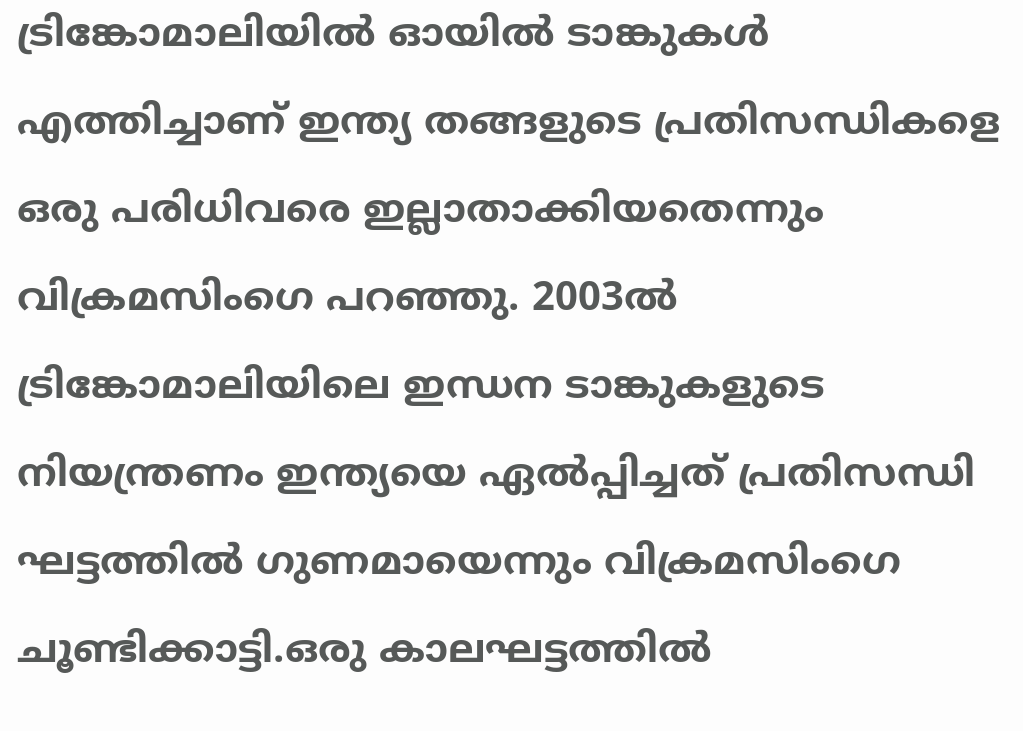ട്രിങ്കോമാലിയില്‍ ഓയില്‍ ടാങ്കുകള്‍ എത്തിച്ചാണ് ഇന്ത്യ തങ്ങളുടെ പ്രതിസന്ധികളെ ഒരു പരിധിവരെ ഇല്ലാതാക്കിയതെന്നും വിക്രമസിംഗെ പറഞ്ഞു. 2003ല്‍ ട്രിങ്കോമാലിയിലെ ഇന്ധന ടാങ്കുകളുടെ നിയന്ത്രണം ഇന്ത്യയെ ഏല്‍പ്പിച്ചത് പ്രതിസന്ധി ഘട്ടത്തില്‍ ഗുണമായെന്നും വിക്രമസിംഗെ ചൂണ്ടിക്കാട്ടി.ഒരു കാലഘട്ടത്തില്‍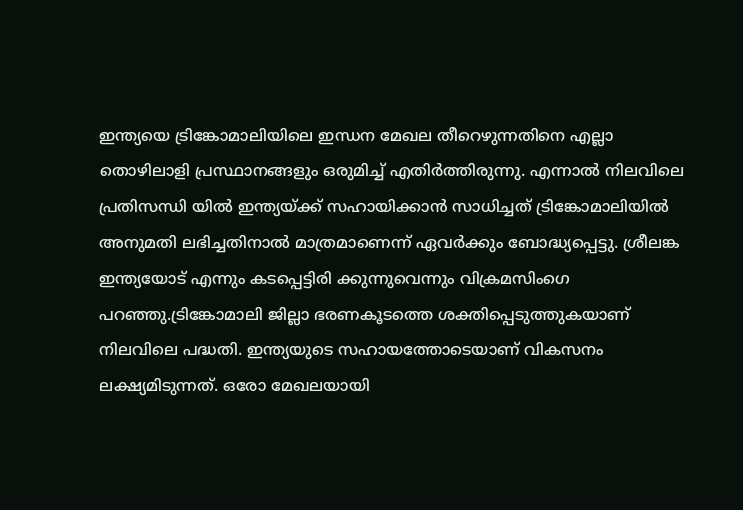ഇന്ത്യയെ ട്രിങ്കോമാലിയിലെ ഇന്ധന മേഖല തീറെഴുന്നതിനെ എല്ലാ തൊഴിലാളി പ്രസ്ഥാനങ്ങളും ഒരുമിച്ച് എതിര്‍ത്തിരുന്നു. എന്നാല്‍ നിലവിലെ പ്രതിസന്ധി യില്‍ ഇന്ത്യയ്ക്ക് സഹായിക്കാന്‍ സാധിച്ചത് ട്രിങ്കോമാലിയില്‍ അനുമതി ലഭിച്ചതിനാല്‍ മാത്രമാണെന്ന് ഏവര്‍ക്കും ബോദ്ധ്യപ്പെട്ടു. ശ്രീലങ്ക ഇന്ത്യയോട് എന്നും കടപ്പെട്ടിരി ക്കുന്നുവെന്നും വിക്രമസിംഗെ പറഞ്ഞു.ട്രിങ്കോമാലി ജില്ലാ ഭരണകൂടത്തെ ശക്തിപ്പെടുത്തുകയാണ് നിലവിലെ പദ്ധതി. ഇന്ത്യയുടെ സഹായത്തോടെയാണ് വികസനം ലക്ഷ്യമിടുന്നത്. ഒരോ മേഖലയായി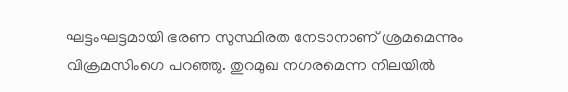ഘട്ടംഘട്ടമായി ഭരണ സുസ്ഥിരത നേടാനാണ് ശ്രമമെന്നും വിക്രമസിംഗെ പറഞ്ഞു. തുറമുഖ നഗരമെന്ന നിലയില്‍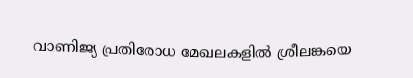വാണിജ്യ പ്രതിരോധ മേഖലകളില്‍ ശ്രീലങ്കയെ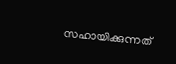സഹായിക്കുന്നത്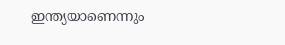ഇന്ത്യയാണെന്നും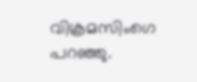വിക്രമസിംഗെ പറഞ്ഞു.